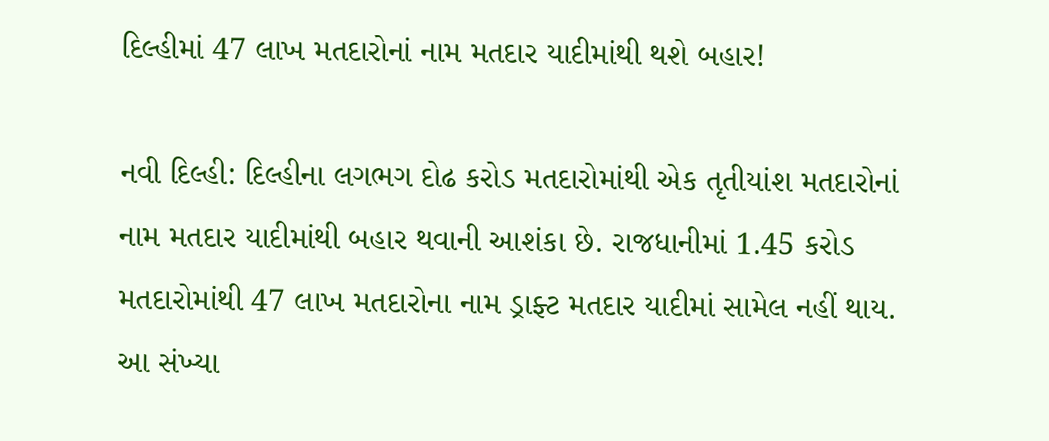દિલ્હીમાં 47 લાખ મતદારોનાં નામ મતદાર યાદીમાંથી થશે બહાર!

નવી દિલ્હી: દિલ્હીના લગભગ દોઢ કરોડ મતદારોમાંથી એક તૃતીયાંશ મતદારોનાં નામ મતદાર યાદીમાંથી બહાર થવાની આશંકા છે. રાજધાનીમાં 1.45 કરોડ મતદારોમાંથી 47 લાખ મતદારોના નામ ડ્રાફ્ટ મતદાર યાદીમાં સામેલ નહીં થાય. આ સંખ્યા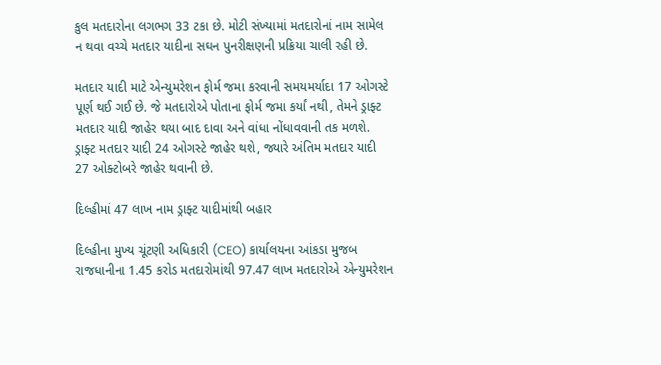કુલ મતદારોના લગભગ 33 ટકા છે. મોટી સંખ્યામાં મતદારોનાં નામ સામેલ ન થવા વચ્ચે મતદાર યાદીના સઘન પુનરીક્ષણની પ્રક્રિયા ચાલી રહી છે.

મતદાર યાદી માટે એન્યુમરેશન ફોર્મ જમા કરવાની સમયમર્યાદા 17 ઓગસ્ટે પૂર્ણ થઈ ગઈ છે. જે મતદારોએ પોતાના ફોર્મ જમા કર્યાં નથી, તેમને ડ્રાફ્ટ મતદાર યાદી જાહેર થયા બાદ દાવા અને વાંધા નોંધાવવાની તક મળશે. ડ્રાફ્ટ મતદાર યાદી 24 ઓગસ્ટે જાહેર થશે, જ્યારે અંતિમ મતદાર યાદી 27 ઓક્ટોબરે જાહેર થવાની છે.

દિલ્હીમાં 47 લાખ નામ ડ્રાફ્ટ યાદીમાંથી બહાર

દિલ્હીના મુખ્ય ચૂંટણી અધિકારી (CEO) કાર્યાલયના આંકડા મુજબ રાજધાનીના 1.45 કરોડ મતદારોમાંથી 97.47 લાખ મતદારોએ એન્યુમરેશન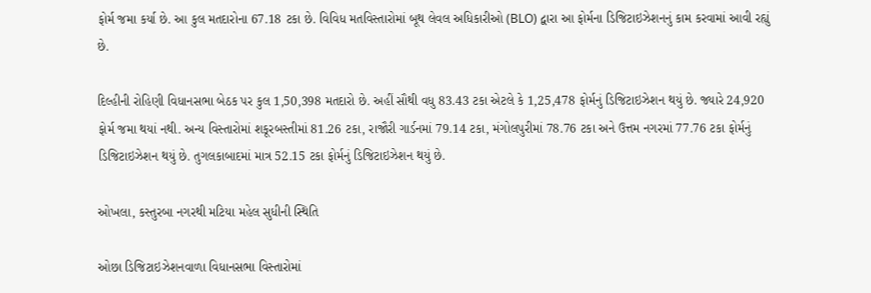ફોર્મ જમા કર્યા છે. આ કુલ મતદારોના 67.18 ટકા છે. વિવિધ મતવિસ્તારોમાં બૂથ લેવલ અધિકારીઓ (BLO) દ્વારા આ ફોર્મના ડિજિટાઇઝેશનનું કામ કરવામાં આવી રહ્યું છે.

દિલ્હીની રોહિણી વિધાનસભા બેઠક પર કુલ 1,50,398 મતદારો છે. અહીં સૌથી વધુ 83.43 ટકા એટલે કે 1,25,478 ફોર્મનું ડિજિટાઇઝેશન થયું છે. જ્યારે 24,920 ફોર્મ જમા થયાં નથી. અન્ય વિસ્તારોમાં શકૂરબસ્તીમાં 81.26 ટકા, રાજૌરી ગાર્ડનમાં 79.14 ટકા, મંગોલપુરીમાં 78.76 ટકા અને ઉત્તમ નગરમાં 77.76 ટકા ફોર્મનું ડિજિટાઇઝેશન થયું છે. તુગલકાબાદમાં માત્ર 52.15 ટકા ફોર્મનું ડિજિટાઇઝેશન થયું છે.

ઓખલા, કસ્તુરબા નગરથી મટિયા મહેલ સુધીની સ્થિતિ

ઓછા ડિજિટાઇઝેશનવાળા વિધાનસભા વિસ્તારોમાં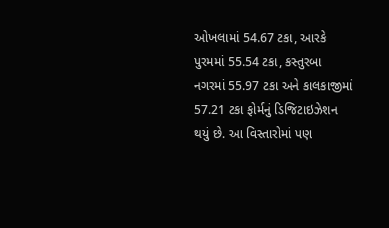ઓખલામાં 54.67 ટકા, આરકે પુરમમાં 55.54 ટકા, કસ્તુરબા નગરમાં 55.97 ટકા અને કાલકાજીમાં 57.21 ટકા ફોર્મનું ડિજિટાઇઝેશન થયું છે. આ વિસ્તારોમાં પણ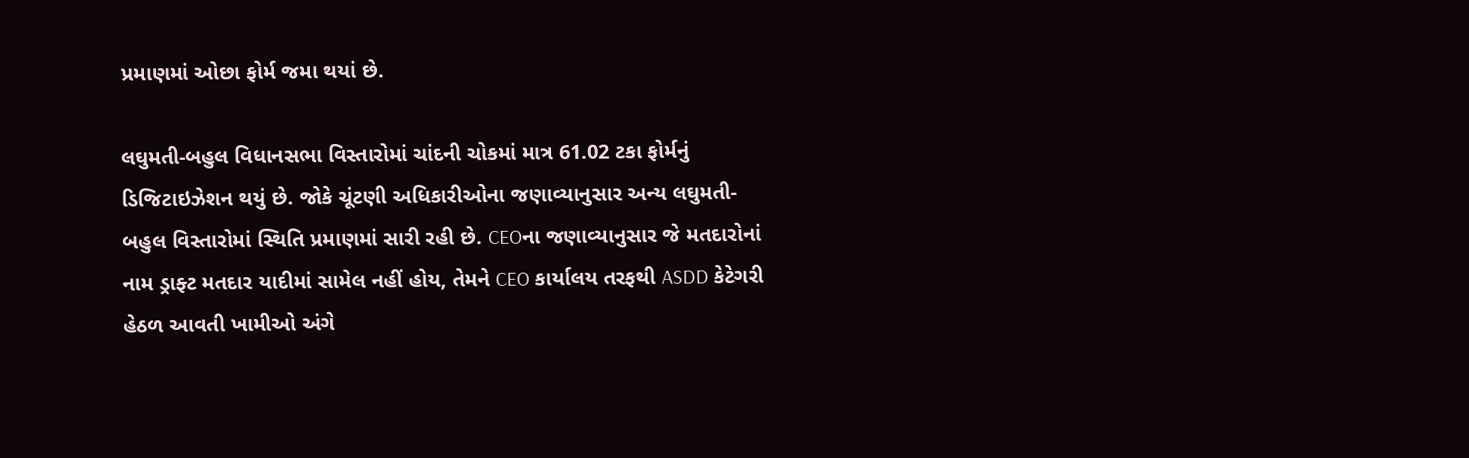પ્રમાણમાં ઓછા ફોર્મ જમા થયાં છે.

લઘુમતી-બહુલ વિધાનસભા વિસ્તારોમાં ચાંદની ચોકમાં માત્ર 61.02 ટકા ફોર્મનું ડિજિટાઇઝેશન થયું છે. જોકે ચૂંટણી અધિકારીઓના જણાવ્યાનુસાર અન્ય લઘુમતી-બહુલ વિસ્તારોમાં સ્થિતિ પ્રમાણમાં સારી રહી છે. CEOના જણાવ્યાનુસાર જે મતદારોનાં નામ ડ્રાફ્ટ મતદાર યાદીમાં સામેલ નહીં હોય, તેમને CEO કાર્યાલય તરફથી ASDD કેટેગરી હેઠળ આવતી ખામીઓ અંગે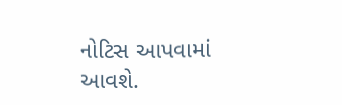નોટિસ આપવામાં આવશે.